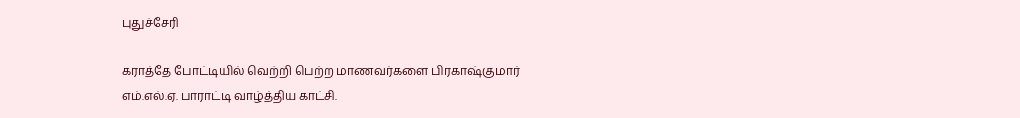புதுச்சேரி

கராத்தே போட்டியில் வெற்றி பெற்ற மாணவர்களை பிரகாஷ்குமார் எம்.எல்.ஏ. பாராட்டி வாழ்த்திய காட்சி.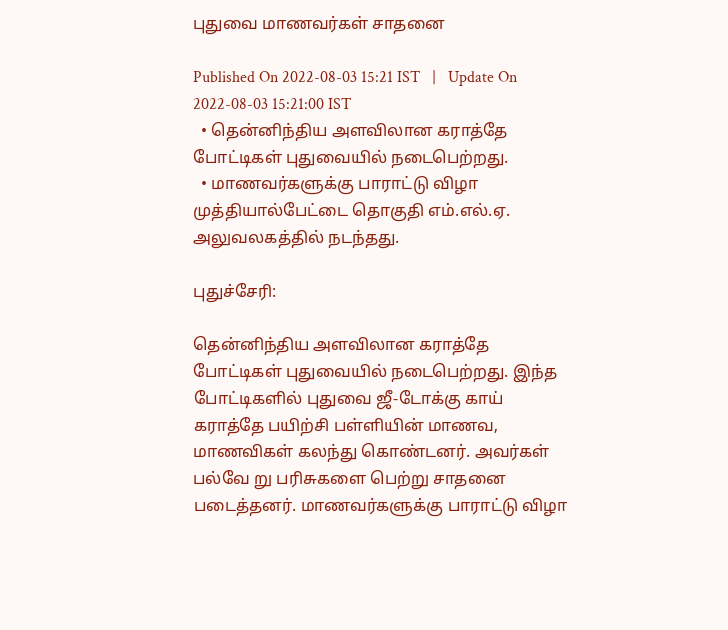புதுவை மாணவர்கள் சாதனை

Published On 2022-08-03 15:21 IST   |   Update On 2022-08-03 15:21:00 IST
  • தென்னிந்திய அளவிலான கராத்தே போட்டிகள் புதுவையில் நடைபெற்றது.
  • மாணவர்களுக்கு பாராட்டு விழா முத்தியால்பேட்டை தொகுதி எம்.எல்.ஏ. அலுவலகத்தில் நடந்தது.

புதுச்சேரி:

தென்னிந்திய அளவிலான கராத்தே போட்டிகள் புதுவையில் நடைபெற்றது. இந்த போட்டிகளில் புதுவை ஜீ-டோக்கு காய் கராத்தே பயிற்சி பள்ளியின் மாணவ, மாணவிகள் கலந்து கொண்டனர். அவர்கள் பல்வே று பரிசுகளை பெற்று சாதனை படைத்தனர். மாணவர்களுக்கு பாராட்டு விழா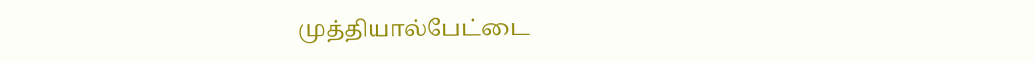முத்தியால்பேட்டை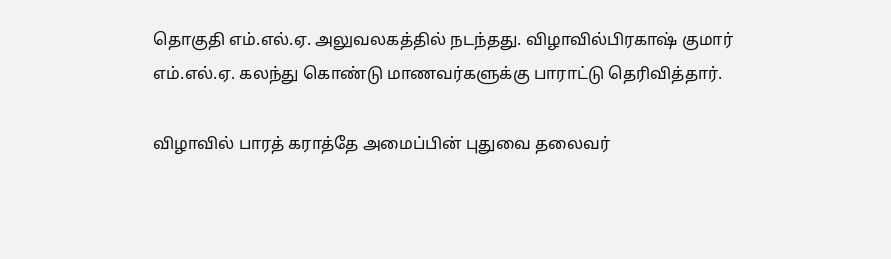தொகுதி எம்.எல்.ஏ. அலுவலகத்தில் நடந்தது. விழாவில்பிரகாஷ் குமார் எம்.எல்.ஏ. கலந்து கொண்டு மாணவர்களுக்கு பாராட்டு தெரிவித்தார்.

விழாவில் பாரத் கராத்தே அமைப்பின் புதுவை தலைவர்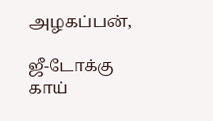அழகப்பன்,

ஜீ-டோக்கு காய்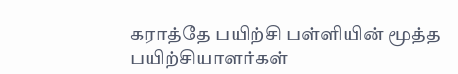கராத்தே பயிற்சி பள்ளியின் மூத்த பயிற்சியாளர்கள்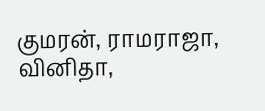குமரன், ராமராஜா, வினிதா,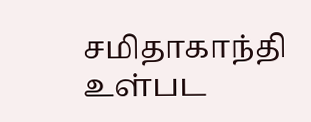சமிதாகாந்தி உள்பட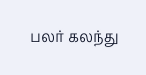பலர் கலந்து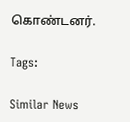கொண்டனர்.

Tags:

Similar News